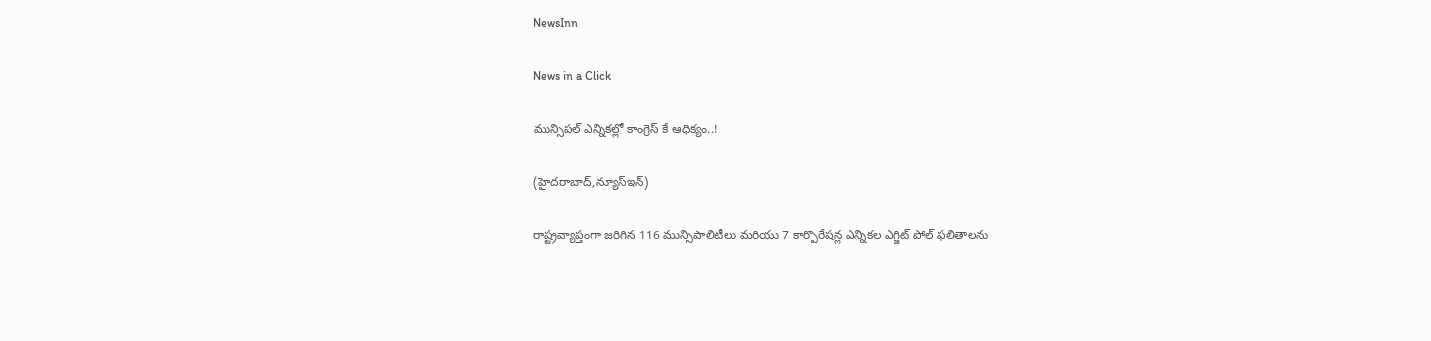NewsInn

News in a Click

మున్సిపల్ ఎన్నిక‌ల్లో కాంగ్రెస్ కే ఆధిక్యం..!

(హైద‌రాబాద్,న్యూస్ఇన్‌)

రాష్ట్రవ్యాప్తంగా జరిగిన 116 మున్సిపాలిటీలు మరియు 7 కార్పొరేషన్ల ఎన్నికల ఎగ్జిట్ పోల్ ఫలితాలను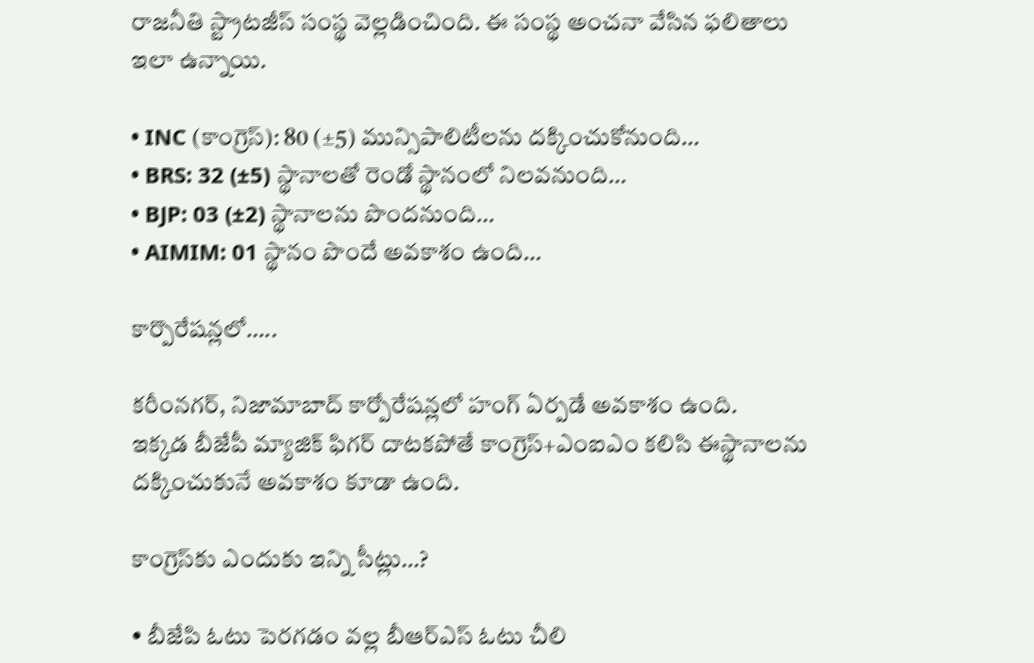రాజనీతి స్ట్రాటజీస్ సంస్థ వెల్ల‌డించింది. ఈ సంస్థ అంచ‌నా వేసిన ఫలితాలు ఇలా ఉన్నాయి.

• INC (కాంగ్రెస్): 80 (±5) మున్సిపాలిటీలను దక్కించుకోనుంది…
• BRS: 32 (±5) స్థానాలతో రెండో స్థానంలో నిలవనుంది…
• BJP: 03 (±2) స్థానాలను పొందనుంది…
• AIMIM: 01 స్థానం పొందే అవకాశం ఉంది…

కార్పొరేషన్లలో…..

కరీంనగర్, నిజామాబాద్‌ కార్పోరేషన్లలో హంగ్ ఏర్పడే అవకాశం ఉంది.
ఇక్కడ బీజేపీ మ్యాజిక్ ఫిగర్ దాటకపోతే కాంగ్రెస్+ఎంఐఎం కలిసి ఈస్థానాలను దక్కించుకునే అవకాశం కూడా ఉంది.

కాంగ్రెస్‌కు ఎందుకు ఇన్ని సీట్లు…?

• బీజేపి ఓటు పెరగడం వల్ల బీఆర్ఎస్ ఓటు చీలి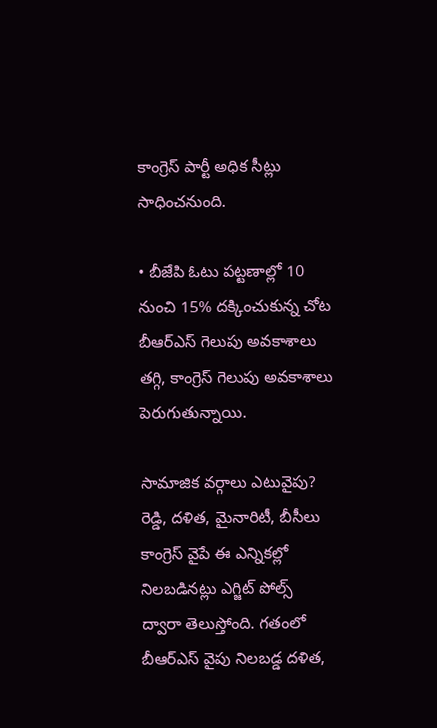కాంగ్రెస్ పార్టీ అధిక సీట్లు సాధించనుంది.

• బీజేపి ఓటు పట్టణాల్లో 10 నుంచి 15% దక్కించుకున్న చోట బీఆర్ఎస్ గెలుపు అవకాశాలు తగ్గి, కాంగ్రెస్ గెలుపు అవకాశాలు పెరుగుతున్నాయి.

సామాజిక వర్గాలు ఎటువైపు?
రెడ్డి, దళిత, మైనారిటీ, బీసీలు కాంగ్రెస్ వైపే ఈ ఎన్నికల్లో నిలబడినట్లు ఎగ్జిట్ పోల్స్ ద్వారా తెలుస్తోంది. గతంలో బీఆర్ఎస్ వైపు నిలబడ్డ దళిత,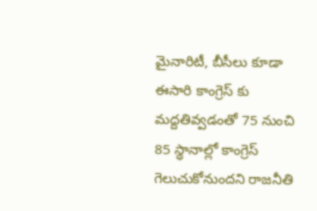మైనారిటీ, బీసీలు కూడా ఈసారి కాంగ్రెస్ కు మద్దతివ్వడంతో 75 నుంచి 85 స్థానాల్లో కాంగ్రెస్ గెలుచుకోనుంద‌ని రాజ‌నీతి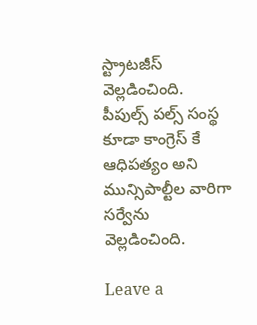స్ట్రాట‌జీస్ వెల్ల‌డించింది. పీపుల్స్ ప‌ల్స్ సంస్థ కూడా కాంగ్రెస్ కే ఆధిప‌త్యం అని మున్సిపాల్టీల వారిగా స‌ర్వేను వెల్ల‌డించింది.

Leave a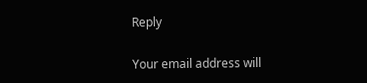Reply

Your email address will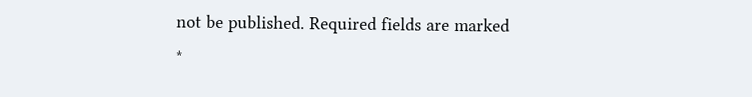not be published. Required fields are marked *